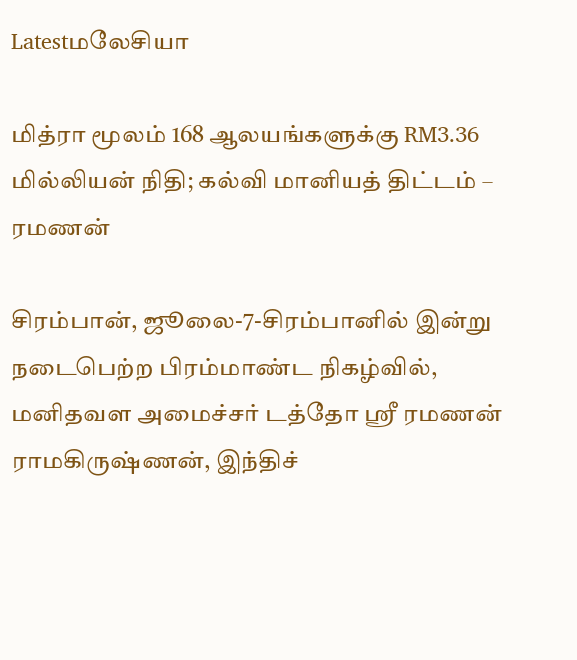Latestமலேசியா

மித்ரா மூலம் 168 ஆலயங்களுக்கு RM3.36 மில்லியன் நிதி; கல்வி மானியத் திட்டம் – ரமணன்

சிரம்பான், ஜூலை-7-சிரம்பானில் இன்று நடைபெற்ற பிரம்மாண்ட நிகழ்வில், மனிதவள அமைச்சர் டத்தோ ஸ்ரீ ரமணன் ராமகிருஷ்ணன், இந்திச்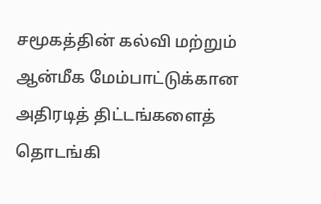சமூகத்தின் கல்வி மற்றும் ஆன்மீக மேம்பாட்டுக்கான அதிரடித் திட்டங்களைத் தொடங்கி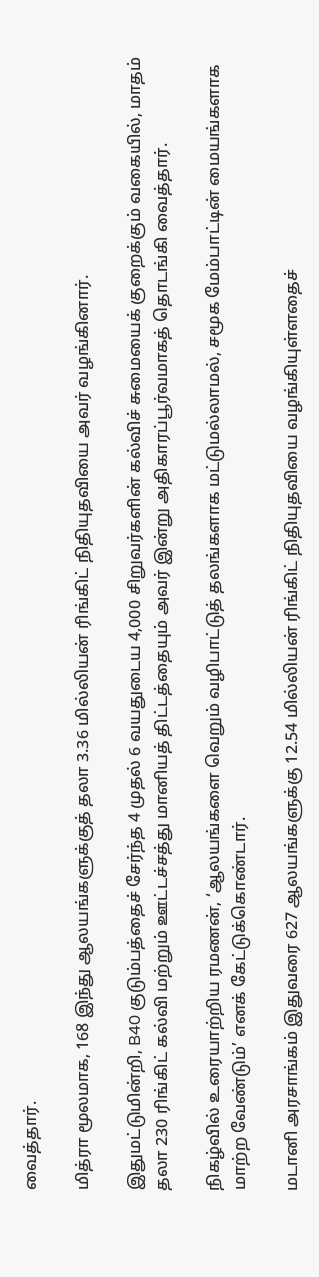வைத்தார்.

மித்ரா மூலமாக, 168 இந்து ஆலயங்களுக்குத் தலா 3.36 மில்லியன் ரிங்கிட் நிதியுதவியை அவர் வழங்கினார்.

இதுமட்டுமின்றி, B40 குடும்பத்தைச் சேர்ந்த 4 முதல் 6 வயதுடைய 4,000 சிறுவர்களின் கல்விச் சுமையைக் குறைக்கும் வகையில், மாதம் தலா 230 ரிங்கிட் கல்வி மற்றும் ஊட்டச்சத்து மானியத் திட்டத்தையும் அவர் இன்று அதிகாரப்பூர்வமாகத் தொடங்கி வைத்தார்.

நிகழ்வில் உரையாற்றிய ரமணன், ‘ஆலயங்களை வெறும் வழிபாட்டுத் தலங்களாக மட்டுமல்லாமல், சமூக மேம்பாட்டின் மையங்களாக மாற்ற வேண்டும்’ எனக் கேட்டுக்கொண்டார்.

மடானி அரசாங்கம் இதுவரை 627 ஆலயங்களுக்கு 12.54 மில்லியன் ரிங்கிட் நிதியுதவியை வழங்கியுள்ளதைச்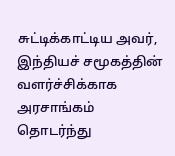சுட்டிக்காட்டிய அவர், இந்தியச் சமூகத்தின் வளர்ச்சிக்காக அரசாங்கம் தொடர்ந்து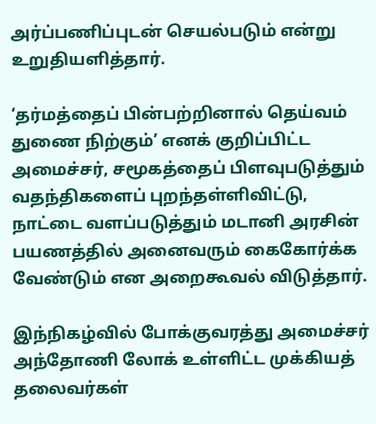அர்ப்பணிப்புடன் செயல்படும் என்று உறுதியளித்தார்.

‘தர்மத்தைப் பின்பற்றினால் தெய்வம் துணை நிற்கும்’ எனக் குறிப்பிட்ட அமைச்சர், சமூகத்தைப் பிளவுபடுத்தும் வதந்திகளைப் புறந்தள்ளிவிட்டு, நாட்டை வளப்படுத்தும் மடானி அரசின் பயணத்தில் அனைவரும் கைகோர்க்க வேண்டும் என அறைகூவல் விடுத்தார்.

இந்நிகழ்வில் போக்குவரத்து அமைச்சர் அந்தோணி லோக் உள்ளிட்ட முக்கியத் தலைவர்கள்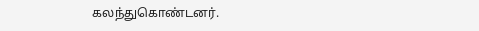கலந்துகொண்டனர்.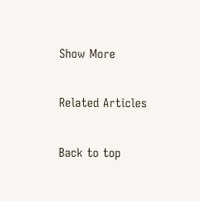Show More

Related Articles

Back to top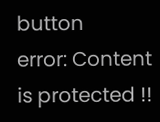button
error: Content is protected !!